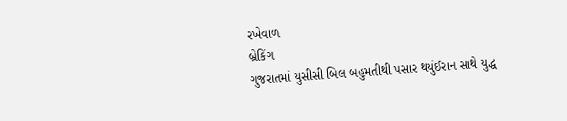રખેવાળ
બ્રેકિંગ
ગુજરાતમાં યુસીસી બિલ બહુમતીથી પસાર થયુંઈરાન સાથે યુદ્ધ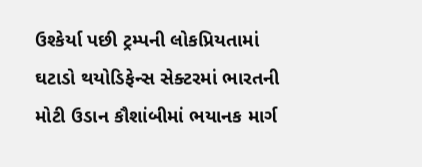ઉશ્કેર્યા પછી ટ્રમ્પની લોકપ્રિયતામાં ઘટાડો થયોડિફેન્સ સેક્ટરમાં ભારતની મોટી ઉડાન કૌશાંબીમાં ભયાનક માર્ગ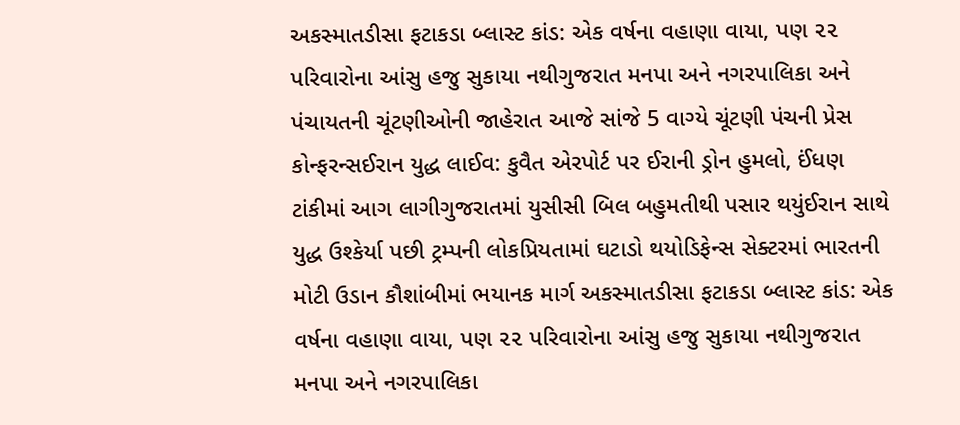અકસ્માતડીસા ફટાકડા બ્લાસ્ટ કાંડ: એક વર્ષના વહાણા વાયા, પણ ૨૨ પરિવારોના આંસુ હજુ સુકાયા નથીગુજરાત મનપા અને નગરપાલિકા અને પંચાયતની ચૂંટણીઓની જાહેરાત આજે સાંજે 5 વાગ્યે ચૂંટણી પંચની પ્રેસ કોન્ફરન્સઈરાન યુદ્ધ લાઈવ: કુવૈત એરપોર્ટ પર ઈરાની ડ્રોન હુમલો, ઈંધણ ટાંકીમાં આગ લાગીગુજરાતમાં યુસીસી બિલ બહુમતીથી પસાર થયુંઈરાન સાથે યુદ્ધ ઉશ્કેર્યા પછી ટ્રમ્પની લોકપ્રિયતામાં ઘટાડો થયોડિફેન્સ સેક્ટરમાં ભારતની મોટી ઉડાન કૌશાંબીમાં ભયાનક માર્ગ અકસ્માતડીસા ફટાકડા બ્લાસ્ટ કાંડ: એક વર્ષના વહાણા વાયા, પણ ૨૨ પરિવારોના આંસુ હજુ સુકાયા નથીગુજરાત મનપા અને નગરપાલિકા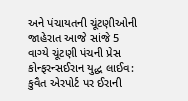અને પંચાયતની ચૂંટણીઓની જાહેરાત આજે સાંજે 5 વાગ્યે ચૂંટણી પંચની પ્રેસ કોન્ફરન્સઈરાન યુદ્ધ લાઈવ: કુવૈત એરપોર્ટ પર ઈરાની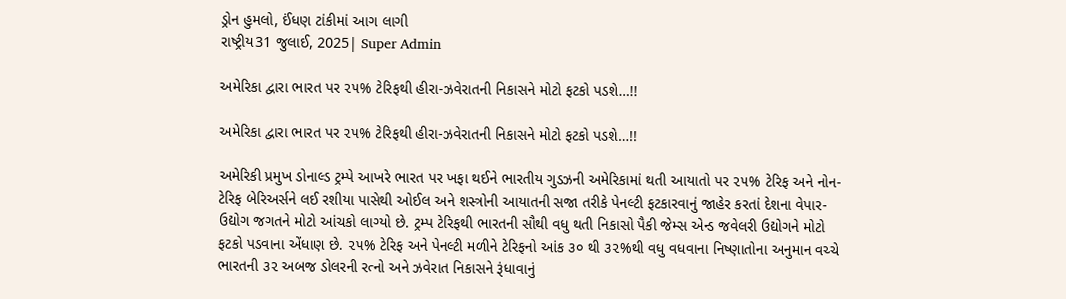ડ્રોન હુમલો, ઈંધણ ટાંકીમાં આગ લાગી
રાષ્ટ્રીય31 જુલાઈ, 2025| Super Admin

અમેરિકા દ્વારા ભારત પર ૨૫% ટેરિફથી હીરા-ઝવેરાતની નિકાસને મોટો ફટકો પડશે…!!

અમેરિકા દ્વારા ભારત પર ૨૫% ટેરિફથી હીરા-ઝવેરાતની નિકાસને મોટો ફટકો પડશે…!!

અમેરિકી પ્રમુખ ડોનાલ્ડ ટ્રમ્પે આખરે ભારત પર ખફા થઈને ભારતીય ગુડઝની અમેરિકામાં થતી આયાતો પર ૨૫% ટેરિફ અને નોન-ટેરિફ બેરિઅર્સને લઈ રશીયા પાસેથી ઓઈલ અને શસ્ત્રોની આયાતની સજા તરીકે પેનલ્ટી ફટકારવાનું જાહેર કરતાં દેશના વેપાર-ઉદ્યોગ જગતને મોટો આંચકો લાગ્યો છે. ટ્રમ્પ ટેરિફથી ભારતની સૌથી વધુ થતી નિકાસો પૈકી જેમ્સ એન્ડ જવેલરી ઉદ્યોગને મોટો ફટકો પડવાના એંધાણ છે. ૨૫% ટેરિફ અને પેનલ્ટી મળીને ટેરિફનો આંક ૩૦ થી ૩૨%થી વધુ વધવાના નિષ્ણાતોના અનુમાન વચ્ચે ભારતની ૩૨ અબજ ડોલરની રત્નો અને ઝવેરાત નિકાસને રૂંધાવાનું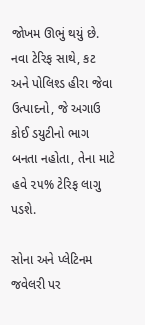જોખમ ઊભું થયું છે. નવા ટેરિફ સાથે, કટ અને પોલિશ્ડ હીરા જેવા ઉત્પાદનો, જે અગાઉ કોઈ ડયુટીનો ભાગ બનતા નહોતા, તેના માટે હવે ૨૫% ટેરિફ લાગુ પડશે.

સોના અને પ્લેટિનમ જવેલરી પર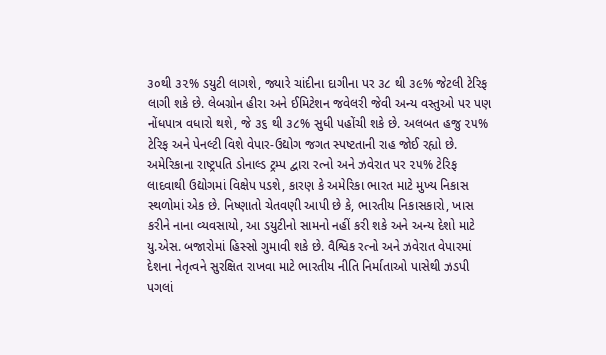૩૦થી ૩૨% ડયુટી લાગશે, જ્યારે ચાંદીના દાગીના પર ૩૮ થી ૩૯% જેટલી ટેરિફ લાગી શકે છે. લેબગ્રોન હીરા અને ઈમિટેશન જવેલરી જેવી અન્ય વસ્તુઓ પર પણ નોંધપાત્ર વધારો થશે, જે ૩૬ થી ૩૮% સુધી પહોંચી શકે છે. અલબત હજુ ૨૫% ટેરિફ અને પેનલ્ટી વિશે વેપાર-ઉદ્યોગ જગત સ્પષ્ટતાની રાહ જોઈ રહ્યો છે. અમેરિકાના રાષ્ટ્રપતિ ડોનાલ્ડ ટ્રમ્પ દ્વારા રત્નો અને ઝવેરાત પર ૨૫% ટેરિફ લાદવાથી ઉદ્યોગમાં વિક્ષેપ પડશે, કારણ કે અમેરિકા ભારત માટે મુખ્ય નિકાસ સ્થળોમાં એક છે. નિષ્ણાતો ચેતવણી આપી છે કે, ભારતીય નિકાસકારો, ખાસ કરીને નાના વ્યવસાયો, આ ડયુટીનો સામનો નહીં કરી શકે અને અન્ય દેશો માટે યુ.એસ. બજારોમાં હિસ્સો ગુમાવી શકે છે. વૈશ્વિક રત્નો અને ઝવેરાત વેપારમાં દેશના નેતૃત્વને સુરક્ષિત રાખવા માટે ભારતીય નીતિ નિર્માતાઓ પાસેથી ઝડપી પગલાં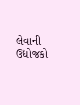લેવાની ઉદ્યોજકો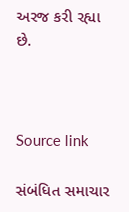અરજ કરી રહ્યા છે.



Source link

સંબંધિત સમાચાર